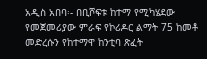አዲስ አበባ፡- በቢሾፍቱ ከተማ የሚካሄደው የመጀመሪያው ምራፍ የኮሪዶር ልማት 75 ከመቶ መድረሱን የከተማዋ ከንቲባ ጽፈት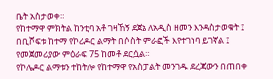ቤት አስታወቀ።
የከተማዋ ምክትል ከንቲባ አቶ ገዛኸኝ ደጀኔ ለአዲስ ዘመን እንዳስታወቁት ፤ በቢሾፍቱ ከተማ የኮሪዶር ልማት በሶስት ምራፎች እየተገነባ ይገኛል ፤ የመጀመሪያው ምዕራፍ 75 ከመቶ ደርሷል።
የኮሌዶር ልማቱን ተከትሎ የከተማዋ የአስፓልት መንገዱ ደረጃውን በጠበቀ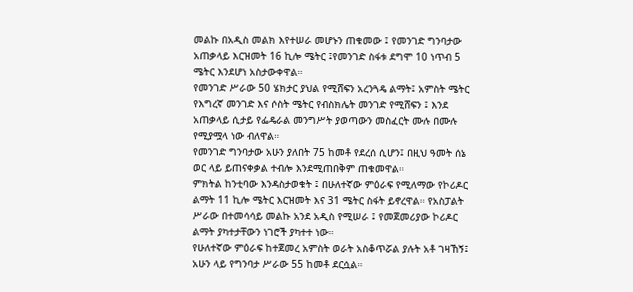መልኩ በአዲስ መልክ እየተሠራ መሆኑን ጠቁመው ፤ የመንገድ ግንባታው አጠቃላይ እርዝመት 16 ኪሎ ሜትር ፤የመንገድ ስፋቱ ደግሞ 10 ነጥብ 5 ሜትር እንደሆነ አስታውቀዋል።
የመንገድ ሥራው 50 ሄክታር ያህል የሚሸፍን አረንጓዴ ልማት፤ አምስት ሜትር የእግረኛ መንገድ እና ሶስት ሜትር የብስክሌት መንገድ የሚሸፍን ፤ እንደ አጠቃላይ ሲታይ የፌዴራል መንግሥት ያወጣውን መስፈርት ሙሉ በሙሉ የሚያሟላ ነው ብለዋል።
የመንገድ ግንባታው አሁን ያለበት 75 ከመቶ የደረሰ ሲሆን፤ በዚህ ዓመት ሰኔ ወር ላይ ይጠናቀቃል ተብሎ እንደሚጠበቅም ጠቁመዋል።
ምክትል ከንቲባው እንዳስታወቁት ፤ በሁለተኛው ምዕራፍ የሚለማው የኮሪዶር ልማት 11 ኪሎ ሜትር እርዝመት እና 31 ሜትር ስፋት ይኖረዋል። የአስፓልት ሥራው በተመሳሳይ መልኩ አንደ አዲስ የሚሠራ ፤ የመጀመሪያው ኮሪዶር ልማት ያካተታቸውን ነገሮች ያካተተ ነው።
የሁለተኛው ምዕራፍ ከተጀመረ አምስት ወራት አስቆጥሯል ያሉት አቶ ገዛኸኝ፤ አሁን ላይ የግንባታ ሥራው 55 ከመቶ ደርሷል።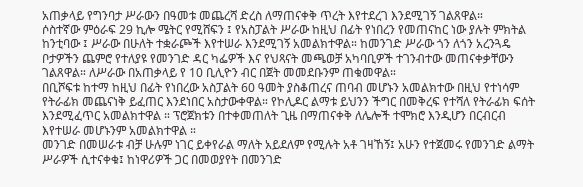አጠቃላይ የግንባታ ሥራውን በዓመቱ መጨረሻ ድረስ ለማጠናቀቅ ጥረት እየተደረገ እንደሚገኝ ገልጸዋል።
ሶስተኛው ምዕራፍ 29 ኪሎ ሜትር የሚሸፍን ፤ የአስፓልት ሥራው ከዚህ በፊት የነበረን የመጠናከር ነው ያሉት ምክትል ከንቲባው ፤ ሥራው በሁለት ተቋራጮች እየተሠራ እንደሚገኝ አመልክተዋል። ከመንገድ ሥራው ጎን ለጎን አረንጓዴ ቦታዎችን ጨምሮ የተለያዩ የመንገድ ዳር ካፌዎች እና የህጻናት መጫወቻ አካባቢዎች ተገንብተው መጠናቀቃቸውን ገልጸዋል። ለሥራው በአጠቃላይ የ 10 ቢሊዮን ብር በጀት መመደቡንም ጠቁመዋል።
በቢሾፍቱ ከተማ ከዚህ በፊት የነበረው አስፓልት 60 ዓመት ያስቆጠረና ጠባብ መሆኑን አመልክተው በዚህ የተነሳም የትራፊክ መጨናነቅ ይፈጠር እንደነበር አስታውቀዋል። የኮሊዶር ልማቱ ይህንን ችግር በመቅረፍ የተሻለ የትራፊክ ፍሰት እንደሚፈጥር አመልክተዋል ። ፕሮጀክቱን በተቀመጠለት ጊዜ በማጠናቀቅ ለሌሎች ተሞክሮ እንዲሆን በርብርብ እየተሠራ መሆኑንም አመልክተዋል ።
መንገድ በመሠራቱ ብቻ ሁሉም ነገር ይቀየራል ማለት አይደለም የሚሉት አቶ ገዛኸኝ፤ አሁን የተጀመሩ የመንገድ ልማት ሥራዎች ሲተናቀቁ፤ ከነዋሪዎች ጋር በመወያየት በመንገድ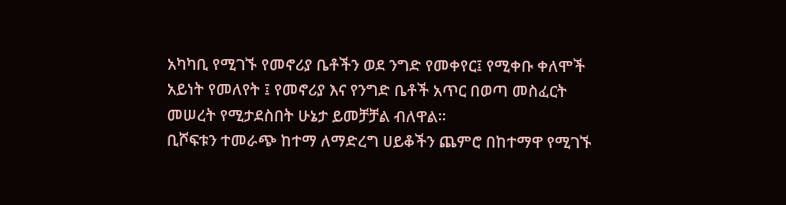አካካቢ የሚገኙ የመኖሪያ ቤቶችን ወደ ንግድ የመቀየር፤ የሚቀቡ ቀለሞች አይነት የመለየት ፤ የመኖሪያ እና የንግድ ቤቶች አጥር በወጣ መስፈርት መሠረት የሚታደስበት ሁኔታ ይመቻቻል ብለዋል።
ቢሾፍቱን ተመራጭ ከተማ ለማድረግ ሀይቆችን ጨምሮ በከተማዋ የሚገኙ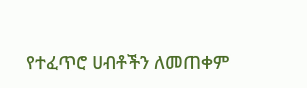የተፈጥሮ ሀብቶችን ለመጠቀም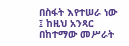በስፋት እየተሠራ ነው ፤ ከዚህ አንጻር በከተማው መሥራት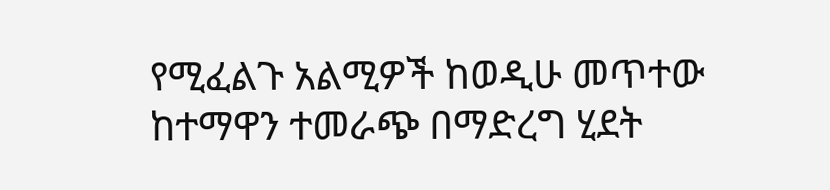የሚፈልጉ አልሚዎች ከወዲሁ መጥተው ከተማዋን ተመራጭ በማድረግ ሂደት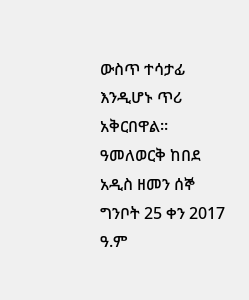ውስጥ ተሳታፊ እንዲሆኑ ጥሪ አቅርበዋል።
ዓመለወርቅ ከበደ
አዲስ ዘመን ሰኞ ግንቦት 25 ቀን 2017 ዓ.ም